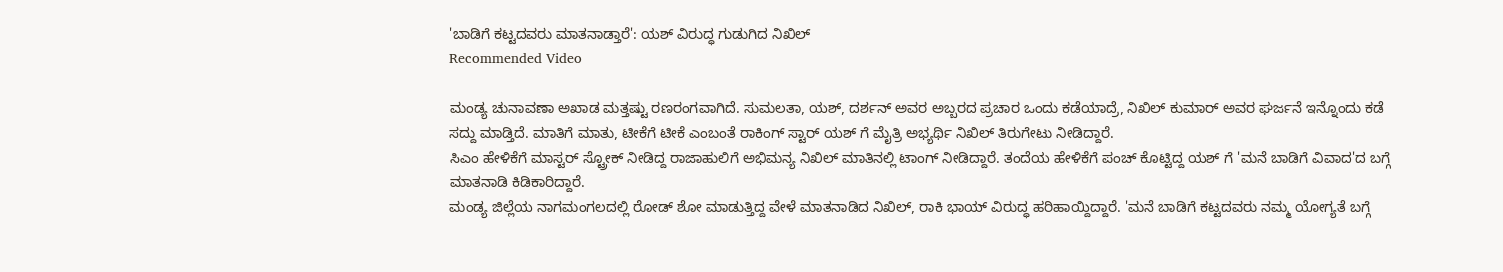'ಬಾಡಿಗೆ ಕಟ್ಟದವರು ಮಾತನಾಡ್ತಾರೆ': ಯಶ್ ವಿರುದ್ಧ ಗುಡುಗಿದ ನಿಖಿಲ್
Recommended Video

ಮಂಡ್ಯ ಚುನಾವಣಾ ಅಖಾಡ ಮತ್ತಷ್ಟು ರಣರಂಗವಾಗಿದೆ. ಸುಮಲತಾ, ಯಶ್, ದರ್ಶನ್ ಅವರ ಅಬ್ಬರದ ಪ್ರಚಾರ ಒಂದು ಕಡೆಯಾದ್ರೆ, ನಿಖಿಲ್ ಕುಮಾರ್ ಅವರ ಘರ್ಜನೆ ಇನ್ನೊಂದು ಕಡೆ ಸದ್ದು ಮಾಡ್ತಿದೆ. ಮಾತಿಗೆ ಮಾತು, ಟೀಕೆಗೆ ಟೀಕೆ ಎಂಬಂತೆ ರಾಕಿಂಗ್ ಸ್ಟಾರ್ ಯಶ್ ಗೆ ಮೈತ್ರಿ ಅಭ್ಯರ್ಥಿ ನಿಖಿಲ್ ತಿರುಗೇಟು ನೀಡಿದ್ದಾರೆ.
ಸಿಎಂ ಹೇಳಿಕೆಗೆ ಮಾಸ್ಟರ್ ಸ್ಟ್ರೋಕ್ ನೀಡಿದ್ದ ರಾಜಾಹುಲಿಗೆ ಅಭಿಮನ್ಯ ನಿಖಿಲ್ ಮಾತಿನಲ್ಲಿ ಟಾಂಗ್ ನೀಡಿದ್ದಾರೆ. ತಂದೆಯ ಹೇಳಿಕೆಗೆ ಪಂಚ್ ಕೊಟ್ಟಿದ್ದ ಯಶ್ ಗೆ 'ಮನೆ ಬಾಡಿಗೆ ವಿವಾದ'ದ ಬಗ್ಗೆ ಮಾತನಾಡಿ ಕಿಡಿಕಾರಿದ್ದಾರೆ.
ಮಂಡ್ಯ ಜಿಲ್ಲೆಯ ನಾಗಮಂಗಲದಲ್ಲಿ ರೋಡ್ ಶೋ ಮಾಡುತ್ತಿದ್ದ ವೇಳೆ ಮಾತನಾಡಿದ ನಿಖಿಲ್, ರಾಕಿ ಭಾಯ್ ವಿರುದ್ಧ ಹರಿಹಾಯ್ದಿದ್ದಾರೆ. 'ಮನೆ ಬಾಡಿಗೆ ಕಟ್ಟದವರು ನಮ್ಮ ಯೋಗ್ಯತೆ ಬಗ್ಗೆ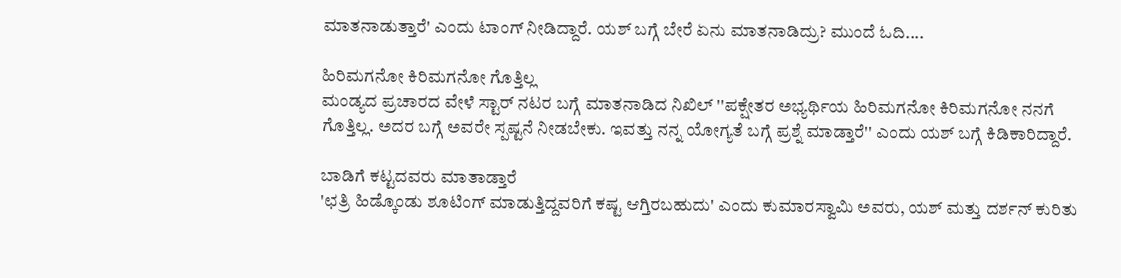ಮಾತನಾಡುತ್ತಾರೆ' ಎಂದು ಟಾಂಗ್ ನೀಡಿದ್ದಾರೆ. ಯಶ್ ಬಗ್ಗೆ ಬೇರೆ ಏನು ಮಾತನಾಡಿದ್ರು? ಮುಂದೆ ಓದಿ....

ಹಿರಿಮಗನೋ ಕಿರಿಮಗನೋ ಗೊತ್ತಿಲ್ಲ
ಮಂಡ್ಯದ ಪ್ರಚಾರದ ವೇಳೆ ಸ್ಟಾರ್ ನಟರ ಬಗ್ಗೆ ಮಾತನಾಡಿದ ನಿಖಿಲ್ ''ಪಕ್ಷೇತರ ಅಭ್ಯರ್ಥಿಯ ಹಿರಿಮಗನೋ ಕಿರಿಮಗನೋ ನನಗೆ ಗೊತ್ತಿಲ್ಲ. ಅದರ ಬಗ್ಗೆ ಅವರೇ ಸ್ಪಷ್ಟನೆ ನೀಡಬೇಕು. ಇವತ್ತು ನನ್ನ ಯೋಗ್ಯತೆ ಬಗ್ಗೆ ಪ್ರಶ್ನೆ ಮಾಡ್ತಾರೆ'' ಎಂದು ಯಶ್ ಬಗ್ಗೆ ಕಿಡಿಕಾರಿದ್ದಾರೆ.

ಬಾಡಿಗೆ ಕಟ್ಟದವರು ಮಾತಾಡ್ತಾರೆ
'ಛತ್ರಿ ಹಿಡ್ಕೊಂಡು ಶೂಟಿಂಗ್ ಮಾಡುತ್ತಿದ್ದವರಿಗೆ ಕಷ್ಟ ಆಗ್ತಿರಬಹುದು' ಎಂದು ಕುಮಾರಸ್ವಾಮಿ ಅವರು, ಯಶ್ ಮತ್ತು ದರ್ಶನ್ ಕುರಿತು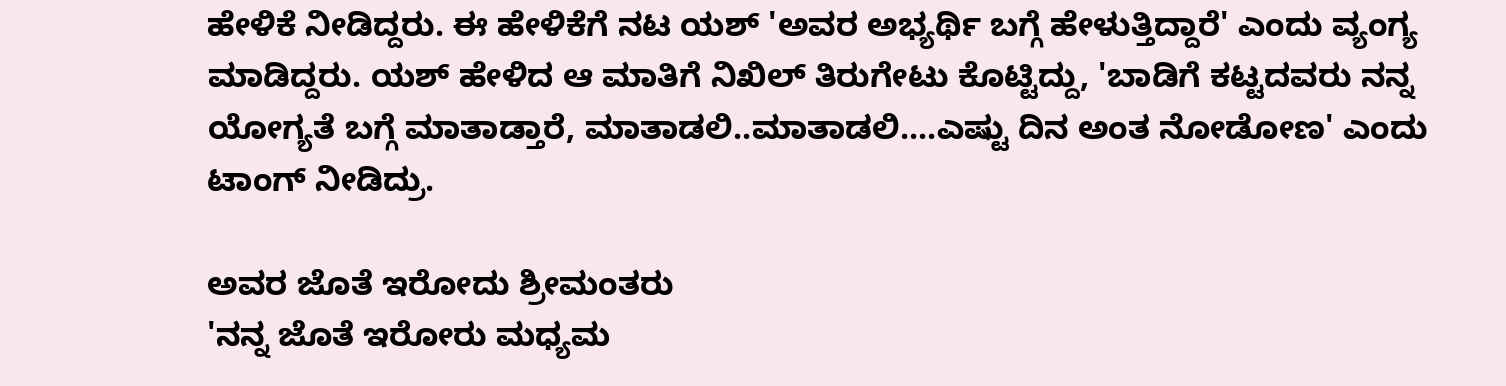ಹೇಳಿಕೆ ನೀಡಿದ್ದರು. ಈ ಹೇಳಿಕೆಗೆ ನಟ ಯಶ್ 'ಅವರ ಅಭ್ಯರ್ಥಿ ಬಗ್ಗೆ ಹೇಳುತ್ತಿದ್ದಾರೆ' ಎಂದು ವ್ಯಂಗ್ಯ ಮಾಡಿದ್ದರು. ಯಶ್ ಹೇಳಿದ ಆ ಮಾತಿಗೆ ನಿಖಿಲ್ ತಿರುಗೇಟು ಕೊಟ್ಟಿದ್ದು, 'ಬಾಡಿಗೆ ಕಟ್ಟದವರು ನನ್ನ ಯೋಗ್ಯತೆ ಬಗ್ಗೆ ಮಾತಾಡ್ತಾರೆ, ಮಾತಾಡಲಿ..ಮಾತಾಡಲಿ....ಎಷ್ಟು ದಿನ ಅಂತ ನೋಡೋಣ' ಎಂದು ಟಾಂಗ್ ನೀಡಿದ್ರು.

ಅವರ ಜೊತೆ ಇರೋದು ಶ್ರೀಮಂತರು
'ನನ್ನ ಜೊತೆ ಇರೋರು ಮಧ್ಯಮ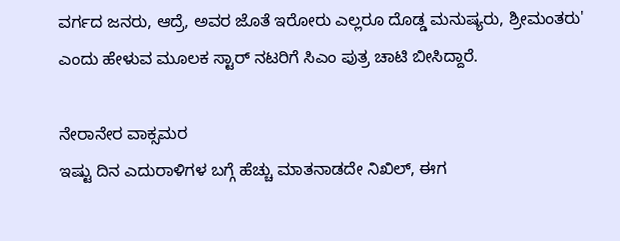ವರ್ಗದ ಜನರು, ಆದ್ರೆ, ಅವರ ಜೊತೆ ಇರೋರು ಎಲ್ಲರೂ ದೊಡ್ಡ ಮನುಷ್ಯರು, ಶ್ರೀಮಂತರು' ಎಂದು ಹೇಳುವ ಮೂಲಕ ಸ್ಟಾರ್ ನಟರಿಗೆ ಸಿಎಂ ಪುತ್ರ ಚಾಟಿ ಬೀಸಿದ್ದಾರೆ.

ನೇರಾನೇರ ವಾಕ್ಸಮರ
ಇಷ್ಟು ದಿನ ಎದುರಾಳಿಗಳ ಬಗ್ಗೆ ಹೆಚ್ಚು ಮಾತನಾಡದೇ ನಿಖಿಲ್, ಈಗ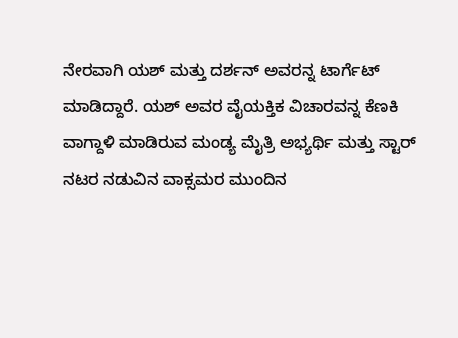ನೇರವಾಗಿ ಯಶ್ ಮತ್ತು ದರ್ಶನ್ ಅವರನ್ನ ಟಾರ್ಗೆಟ್ ಮಾಡಿದ್ದಾರೆ. ಯಶ್ ಅವರ ವೈಯಕ್ತಿಕ ವಿಚಾರವನ್ನ ಕೆಣಕಿ ವಾಗ್ದಾಳಿ ಮಾಡಿರುವ ಮಂಡ್ಯ ಮೈತ್ರಿ ಅಭ್ಯರ್ಥಿ ಮತ್ತು ಸ್ಟಾರ್ ನಟರ ನಡುವಿನ ವಾಕ್ಸಮರ ಮುಂದಿನ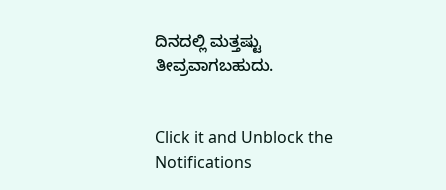ದಿನದಲ್ಲಿ ಮತ್ತಷ್ಟು ತೀವ್ರವಾಗಬಹುದು.


Click it and Unblock the Notifications